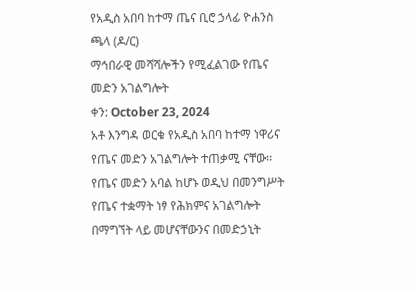የአዲስ አበባ ከተማ ጤና ቢሮ ኃላፊ ዮሐንስ ጫላ (ዶ/ር)
ማኅበራዊ መሻሻሎችን የሚፈልገው የጤና መድን አገልግሎት
ቀን: October 23, 2024
አቶ እንግዳ ወርቁ የአዲስ አበባ ከተማ ነዋሪና የጤና መድን አገልግሎት ተጠቃሚ ናቸው፡፡ የጤና መድን አባል ከሆኑ ወዲህ በመንግሥት የጤና ተቋማት ነፃ የሕክምና አገልግሎት በማግኘት ላይ መሆናቸውንና በመድኃኒት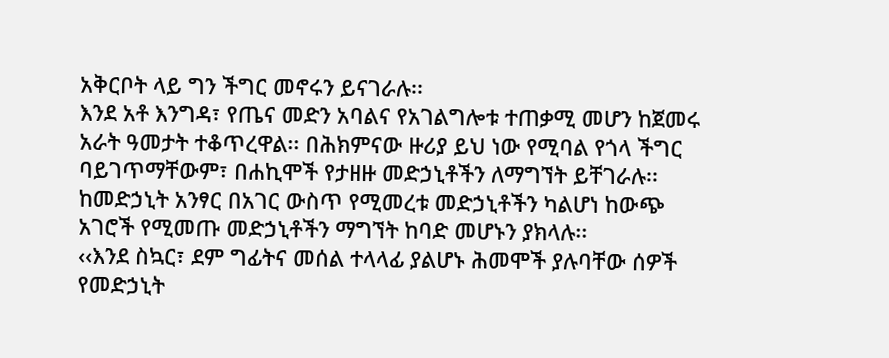አቅርቦት ላይ ግን ችግር መኖሩን ይናገራሉ፡፡
እንደ አቶ እንግዳ፣ የጤና መድን አባልና የአገልግሎቱ ተጠቃሚ መሆን ከጀመሩ አራት ዓመታት ተቆጥረዋል፡፡ በሕክምናው ዙሪያ ይህ ነው የሚባል የጎላ ችግር ባይገጥማቸውም፣ በሐኪሞች የታዘዙ መድኃኒቶችን ለማግኘት ይቸገራሉ፡፡ ከመድኃኒት አንፃር በአገር ውስጥ የሚመረቱ መድኃኒቶችን ካልሆነ ከውጭ አገሮች የሚመጡ መድኃኒቶችን ማግኘት ከባድ መሆኑን ያክላሉ፡፡
‹‹እንደ ስኳር፣ ደም ግፊትና መሰል ተላላፊ ያልሆኑ ሕመሞች ያሉባቸው ሰዎች የመድኃኒት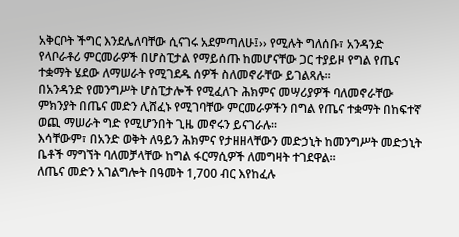አቅርቦት ችግር እንደሌለባቸው ሲናገሩ አደምጣለሁ፤›› የሚሉት ግለሰቡ፣ አንዳንድ የላቦራቶሪ ምርመራዎች በሆስፒታል የማይሰጡ ከመሆናቸው ጋር ተያይዞ የግል የጤና ተቋማት ሄደው ለማሠራት የሚገደዱ ሰዎች ስለመኖራቸው ይገልጻሉ፡፡
በአንዳንድ የመንግሥት ሆስፒታሎች የሚፈለጉ ሕክምና መሣሪያዎች ባለመኖራቸው ምክንያት በጤና መድን ሊሸፈኑ የሚገባቸው ምርመራዎችን በግል የጤና ተቋማት በከፍተኛ ወጪ ማሠራት ግድ የሚሆንበት ጊዜ መኖሩን ይናገራሉ፡፡
እሳቸውም፣ በአንድ ወቅት ለዓይን ሕክምና የታዘዘላቸውን መድኃኒት ከመንግሥት መድኃኒት ቤቶች ማግኘት ባለመቻላቸው ከግል ፋርማሲዎች ለመግዛት ተገደዋል፡፡
ለጤና መድን አገልግሎት በዓመት 1,700 ብር እየከፈሉ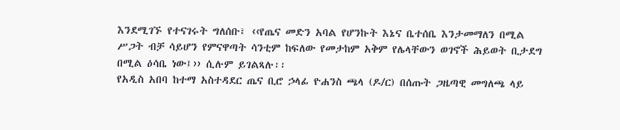እንደሚገኙ የተናገሩት ግለሰቡ፣ ‹‹የጤና መድን አባል የሆንኩት እኔና ቤተሰቤ እንታመማለን በሚል ሥጋት ብቻ ሳይሆን የምናዋጣት ሳንቲም ከፍለው የመታከም አቅም የሌላቸውን ወገኖች ሕይወት ቢታደግ በሚል ዕሳቤ ነው፤›› ሲሉም ይገልጻሉ፡፡
የአዲስ አበባ ከተማ አስተዳደር ጤና ቢሮ ኃላፊ ዮሐንስ ጫላ (ዶ/ር) በሰጡት ጋዜጣዊ መግለጫ ላይ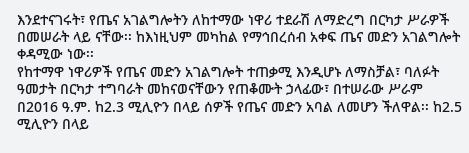እንደተናገሩት፣ የጤና አገልግሎትን ለከተማው ነዋሪ ተደራሽ ለማድረግ በርካታ ሥራዎች በመሠራት ላይ ናቸው፡፡ ከእነዚህም መካከል የማኅበረሰብ አቀፍ ጤና መድን አገልግሎት ቀዳሚው ነው፡፡
የከተማዋ ነዋሪዎች የጤና መድን አገልግሎት ተጠቃሚ እንዲሆኑ ለማስቻል፣ ባለፉት ዓመታት በርካታ ተግባራት መከናወናቸውን የጠቆሙት ኃላፊው፣ በተሠራው ሥራም በ2016 ዓ.ም. ከ2.3 ሚሊዮን በላይ ሰዎች የጤና መድን አባል ለመሆን ችለዋል፡፡ ከ2.5 ሚሊዮን በላይ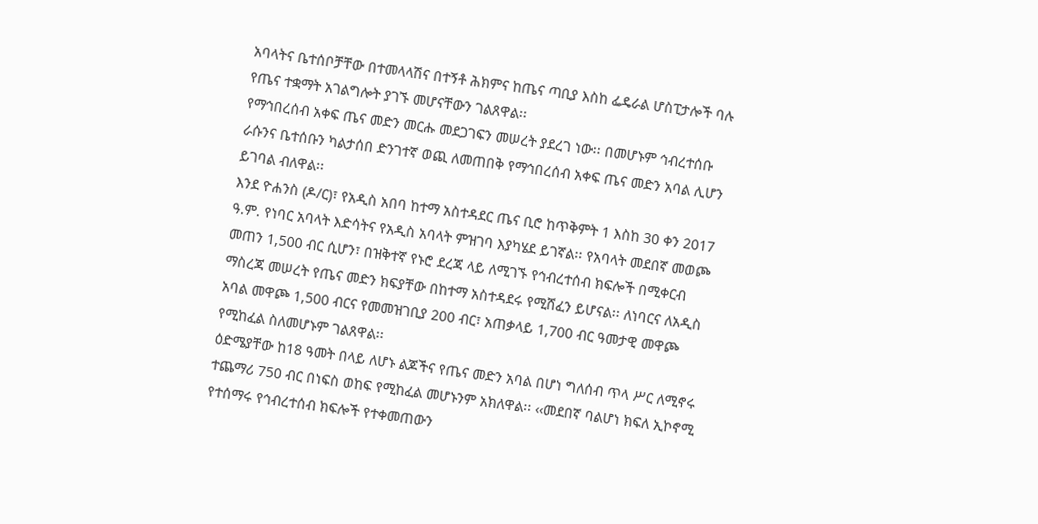አባላትና ቤተሰቦቻቸው በተመላላሽና በተኝቶ ሕክምና ከጤና ጣቢያ እስከ ፌዴራል ሆስፒታሎች ባሉ የጤና ተቋማት አገልግሎት ያገኙ መሆናቸውን ገልጸዋል፡፡
የማኅበረሰብ አቀፍ ጤና መድን መርሑ መደጋገፍን መሠረት ያደረገ ነው፡፡ በመሆኑም ኅብረተሰቡ ራሱንና ቤተሰቡን ካልታሰበ ድንገተኛ ወጪ ለመጠበቅ የማኅበረሰብ አቀፍ ጤና መድን አባል ሊሆን ይገባል ብለዋል፡፡
እንደ ዮሐንስ (ዶ/ር)፣ የአዲስ አበባ ከተማ አስተዳደር ጤና ቢሮ ከጥቅምት 1 እስከ 30 ቀን 2017 ዓ.ም. የነባር አባላት እድሳትና የአዲስ አባላት ምዝገባ እያካሄደ ይገኛል፡፡ የአባላት መደበኛ መወጮ መጠን 1,500 ብር ሲሆን፣ በዝቅተኛ የኑሮ ደረጃ ላይ ለሚገኙ የኅብረተሰብ ክፍሎች በሚቀርብ ማስረጃ መሠረት የጤና መድን ክፍያቸው በከተማ አስተዳደሩ የሚሸፈን ይሆናል፡፡ ለነባርና ለአዲስ አባል መዋጮ 1,500 ብርና የመመዝገቢያ 200 ብር፣ አጠቃላይ 1,700 ብር ዓመታዊ መዋጮ የሚከፈል ስለመሆኑም ገልጸዋል፡፡
ዕድሜያቸው ከ18 ዓመት በላይ ለሆኑ ልጆችና የጤና መድን አባል በሆነ ግለሰብ ጥላ ሥር ለሚኖሩ ተጨማሪ 750 ብር በነፍስ ወከፍ የሚከፈል መሆኑንም አክለዋል፡፡ ‹‹መደበኛ ባልሆነ ክፍለ ኢኮኖሚ የተሰማሩ የኅብረተሰብ ክፍሎች የተቀመጠውን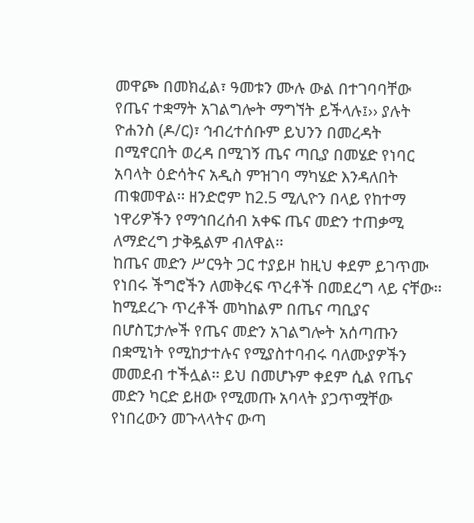መዋጮ በመክፈል፣ ዓመቱን ሙሉ ውል በተገባባቸው የጤና ተቋማት አገልግሎት ማግኘት ይችላሉ፤›› ያሉት ዮሐንስ (ዶ/ር)፣ ኅብረተሰቡም ይህንን በመረዳት በሚኖርበት ወረዳ በሚገኝ ጤና ጣቢያ በመሄድ የነባር አባላት ዕድሳትና አዲስ ምዝገባ ማካሄድ እንዳለበት ጠቁመዋል፡፡ ዘንድሮም ከ2.5 ሚሊዮን በላይ የከተማ ነዋሪዎችን የማኅበረሰብ አቀፍ ጤና መድን ተጠቃሚ ለማድረግ ታቅዷልም ብለዋል፡፡
ከጤና መድን ሥርዓት ጋር ተያይዞ ከዚህ ቀደም ይገጥሙ የነበሩ ችግሮችን ለመቅረፍ ጥረቶች በመደረግ ላይ ናቸው፡፡ ከሚደረጉ ጥረቶች መካከልም በጤና ጣቢያና በሆስፒታሎች የጤና መድን አገልግሎት አሰጣጡን በቋሚነት የሚከታተሉና የሚያስተባብሩ ባለሙያዎችን መመደብ ተችሏል፡፡ ይህ በመሆኑም ቀደም ሲል የጤና መድን ካርድ ይዘው የሚመጡ አባላት ያጋጥሟቸው የነበረውን መጉላላትና ውጣ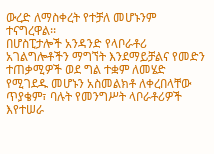ውረድ ለማስቀረት የተቻለ መሆኑንም ተናግረዋል፡፡
በሆስፒታሎች አንዳንድ የላቦራቶሪ አገልግሎቶችን ማግኘት እንደማይቻልና የመድን ተጠቃሚዎች ወደ ግል ተቋም ለመሄድ የሚገደዱ መሆኑን አስመልክቶ ለቀረበላቸው ጥያቄም፣ ባሉት የመንግሥት ላቦራቶሪዎች እየተሠራ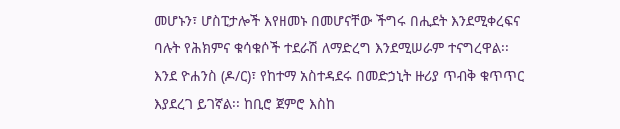መሆኑን፣ ሆስፒታሎች እየዘመኑ በመሆናቸው ችግሩ በሒደት እንደሚቀረፍና ባሉት የሕክምና ቁሳቁሶች ተደራሽ ለማድረግ እንደሚሠራም ተናግረዋል፡፡
እንደ ዮሐንስ (ዶ/ር)፣ የከተማ አስተዳደሩ በመድኃኒት ዙሪያ ጥብቅ ቁጥጥር እያደረገ ይገኛል፡፡ ከቢሮ ጀምሮ እስከ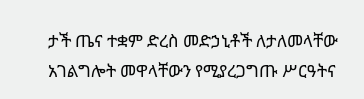ታች ጤና ተቋም ድረስ መድኃኒቶች ለታለመላቸው አገልግሎት መዋላቸውን የሚያረጋግጡ ሥርዓትና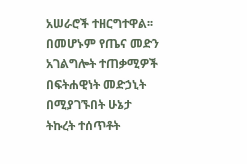አሠራሮች ተዘርግተዋል፡፡ በመሆኑም የጤና መድን አገልግሎት ተጠቃሚዎች በፍትሐዊነት መድኃኒት በሚያገኙበት ሁኔታ ትኩረት ተሰጥቶት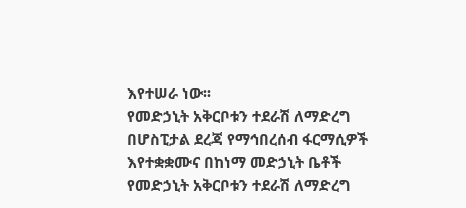እየተሠራ ነው፡፡
የመድኃኒት አቅርቦቱን ተደራሽ ለማድረግ በሆስፒታል ደረጃ የማኅበረሰብ ፋርማሲዎች እየተቋቋሙና በከነማ መድኃኒት ቤቶች የመድኃኒት አቅርቦቱን ተደራሽ ለማድረግ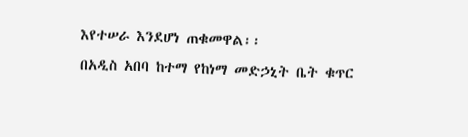እየተሠራ እንደሆነ ጠቁመዋል፡፡
በአዲስ አበባ ከተማ የከነማ መድኃኒት ቤት ቁጥር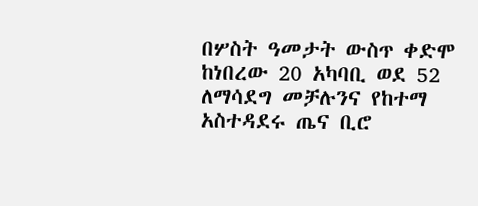በሦስት ዓመታት ውስጥ ቀድሞ ከነበረው 20 አካባቢ ወደ 52 ለማሳደግ መቻሉንና የከተማ አስተዳደሩ ጤና ቢሮ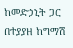ከመድኃኒት ጋር በተያያዘ ከግማሽ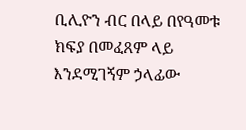ቢሊዮን ብር በላይ በየዓመቱ ክፍያ በመፈጸም ላይ እንደሚገኝም ኃላፊው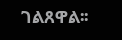ገልጸዋል፡፡